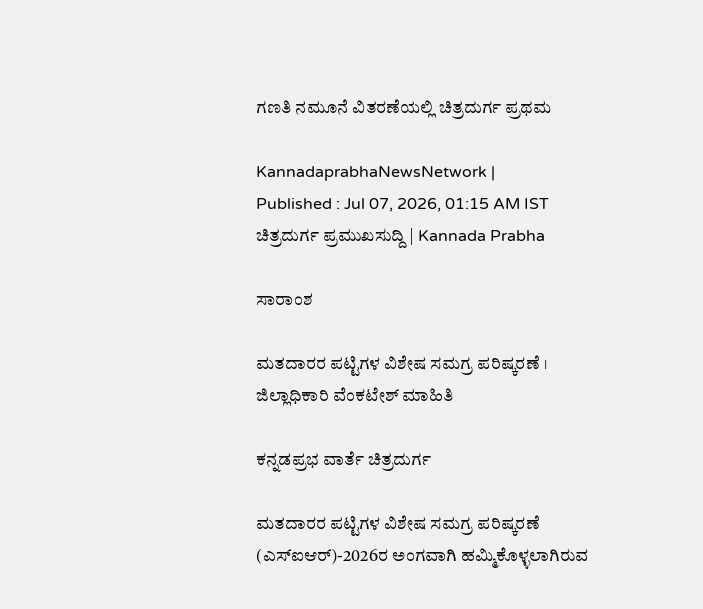ಗಣತಿ ನಮೂನೆ ವಿತರಣೆಯಲ್ಲಿ ಚಿತ್ರದುರ್ಗ ಪ್ರಥಮ

KannadaprabhaNewsNetwork |
Published : Jul 07, 2026, 01:15 AM IST
ಚಿತ್ರದುರ್ಗ ಪ್ರಮುಖಸುದ್ದಿ | Kannada Prabha

ಸಾರಾಂಶ

ಮತದಾರರ ಪಟ್ಟಿಗಳ ವಿಶೇಷ ಸಮಗ್ರ ಪರಿಷ್ಕರಣೆ । ಜಿಲ್ಲಾಧಿಕಾರಿ ವೆಂಕಟೇಶ್ ಮಾಹಿತಿ

ಕನ್ನಡಪ್ರಭ ವಾರ್ತೆ ಚಿತ್ರದುರ್ಗ

ಮತದಾರರ ಪಟ್ಟಿಗಳ ವಿಶೇಷ ಸಮಗ್ರ ಪರಿಷ್ಕರಣೆ (ಎಸ್‍ಐಆರ್)-2026ರ ಅಂಗವಾಗಿ ಹಮ್ಮಿಕೊಳ್ಳಲಾಗಿರುವ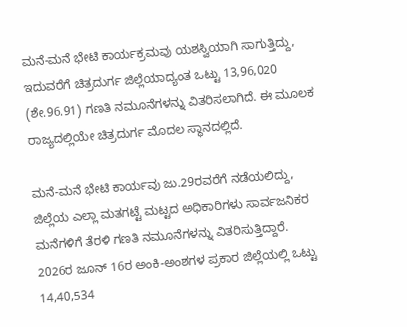ಮನೆ-ಮನೆ ಭೇಟಿ ಕಾರ್ಯಕ್ರಮವು ಯಶಸ್ವಿಯಾಗಿ ಸಾಗುತ್ತಿದ್ದು, ಇದುವರೆಗೆ ಚಿತ್ರದುರ್ಗ ಜಿಲ್ಲೆಯಾದ್ಯಂತ ಒಟ್ಟು 13,96,020 (ಶೇ.96.91) ಗಣತಿ ನಮೂನೆಗಳನ್ನು ವಿತರಿಸಲಾಗಿದೆ. ಈ ಮೂಲಕ ರಾಜ್ಯದಲ್ಲಿಯೇ ಚಿತ್ರದುರ್ಗ ಮೊದಲ ಸ್ಥಾನದಲ್ಲಿದೆ.

ಮನೆ-ಮನೆ ಭೇಟಿ ಕಾರ್ಯವು ಜು.29ರವರೆಗೆ ನಡೆಯಲಿದ್ದು, ಜಿಲ್ಲೆಯ ಎಲ್ಲಾ ಮತಗಟ್ಟೆ ಮಟ್ಟದ ಅಧಿಕಾರಿಗಳು ಸಾರ್ವಜನಿಕರ ಮನೆಗಳಿಗೆ ತೆರಳಿ ಗಣತಿ ನಮೂನೆಗಳನ್ನು ವಿತರಿಸುತ್ತಿದ್ದಾರೆ. 2026ರ ಜೂನ್ 16ರ ಅಂಕಿ-ಅಂಶಗಳ ಪ್ರಕಾರ ಜಿಲ್ಲೆಯಲ್ಲಿ ಒಟ್ಟು 14,40,534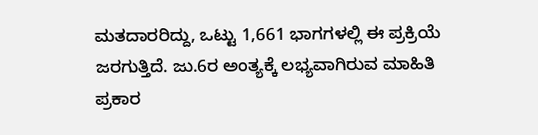ಮತದಾರರಿದ್ದು, ಒಟ್ಟು 1,661 ಭಾಗಗಳಲ್ಲಿ ಈ ಪ್ರಕ್ರಿಯೆ ಜರಗುತ್ತಿದೆ. ಜು.6ರ ಅಂತ್ಯಕ್ಕೆ ಲಭ್ಯವಾಗಿರುವ ಮಾಹಿತಿ ಪ್ರಕಾರ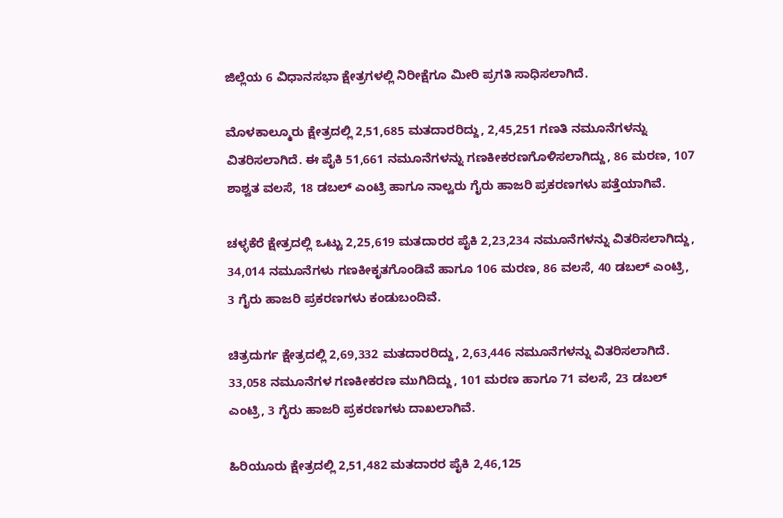ಜಿಲ್ಲೆಯ 6 ವಿಧಾನಸಭಾ ಕ್ಷೇತ್ರಗಳಲ್ಲಿ ನಿರೀಕ್ಷೆಗೂ ಮೀರಿ ಪ್ರಗತಿ ಸಾಧಿಸಲಾಗಿದೆ.

ಮೊಳಕಾಲ್ಮೂರು ಕ್ಷೇತ್ರದಲ್ಲಿ 2,51,685 ಮತದಾರರಿದ್ದು, 2,45,251 ಗಣತಿ ನಮೂನೆಗಳನ್ನು ವಿತರಿಸಲಾಗಿದೆ. ಈ ಪೈಕಿ 51,661 ನಮೂನೆಗಳನ್ನು ಗಣಕೀಕರಣಗೊಳಿಸಲಾಗಿದ್ದು, 86 ಮರಣ, 107 ಶಾಶ್ವತ ವಲಸೆ, 18 ಡಬಲ್ ಎಂಟ್ರಿ ಹಾಗೂ ನಾಲ್ವರು ಗೈರು ಹಾಜರಿ ಪ್ರಕರಣಗಳು ಪತ್ತೆಯಾಗಿವೆ.

ಚಳ್ಳಕೆರೆ ಕ್ಷೇತ್ರದಲ್ಲಿ ಒಟ್ಟು 2,25,619 ಮತದಾರರ ಪೈಕಿ 2,23,234 ನಮೂನೆಗಳನ್ನು ವಿತರಿಸಲಾಗಿದ್ದು, 34,014 ನಮೂನೆಗಳು ಗಣಕೀಕೃತಗೊಂಡಿವೆ ಹಾಗೂ 106 ಮರಣ, 86 ವಲಸೆ, 40 ಡಬಲ್ ಎಂಟ್ರಿ, 3 ಗೈರು ಹಾಜರಿ ಪ್ರಕರಣಗಳು ಕಂಡುಬಂದಿವೆ.

ಚಿತ್ರದುರ್ಗ ಕ್ಷೇತ್ರದಲ್ಲಿ 2,69,332 ಮತದಾರರಿದ್ದು, 2,63,446 ನಮೂನೆಗಳನ್ನು ವಿತರಿಸಲಾಗಿದೆ. 33,058 ನಮೂನೆಗಳ ಗಣಕೀಕರಣ ಮುಗಿದಿದ್ದು, 101 ಮರಣ ಹಾಗೂ 71 ವಲಸೆ, 23 ಡಬಲ್ ಎಂಟ್ರಿ, 3 ಗೈರು ಹಾಜರಿ ಪ್ರಕರಣಗಳು ದಾಖಲಾಗಿವೆ.

ಹಿರಿಯೂರು ಕ್ಷೇತ್ರದಲ್ಲಿ 2,51,482 ಮತದಾರರ ಪೈಕಿ 2,46,125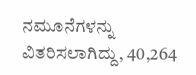ನಮೂನೆಗಳನ್ನು ವಿತರಿಸಲಾಗಿದ್ದು, 40,264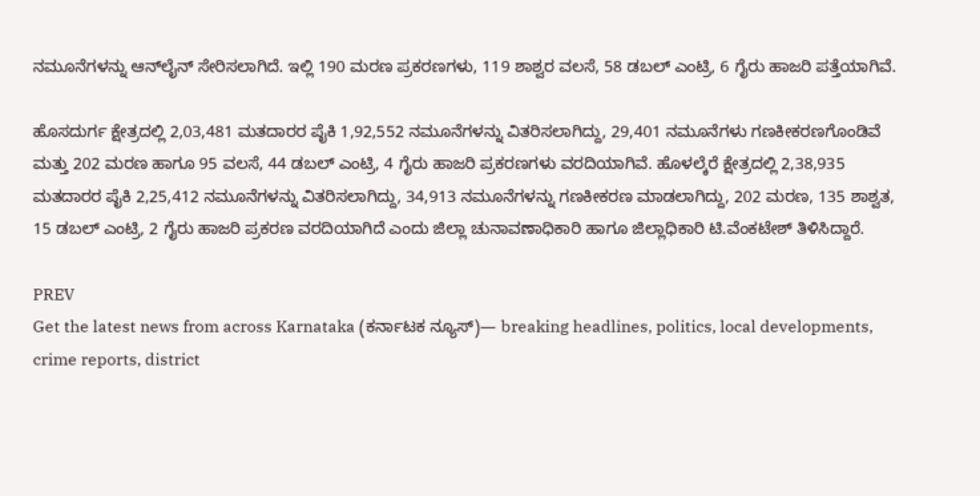ನಮೂನೆಗಳನ್ನು ಆನ್‍ಲೈನ್ ಸೇರಿಸಲಾಗಿದೆ. ಇಲ್ಲಿ 190 ಮರಣ ಪ್ರಕರಣಗಳು, 119 ಶಾಶ್ವರ ವಲಸೆ, 58 ಡಬಲ್ ಎಂಟ್ರಿ, 6 ಗೈರು ಹಾಜರಿ ಪತ್ತೆಯಾಗಿವೆ.

ಹೊಸದುರ್ಗ ಕ್ಷೇತ್ರದಲ್ಲಿ 2,03,481 ಮತದಾರರ ಪೈಕಿ 1,92,552 ನಮೂನೆಗಳನ್ನು ವಿತರಿಸಲಾಗಿದ್ದು, 29,401 ನಮೂನೆಗಳು ಗಣಕೀಕರಣಗೊಂಡಿವೆ ಮತ್ತು 202 ಮರಣ ಹಾಗೂ 95 ವಲಸೆ, 44 ಡಬಲ್ ಎಂಟ್ರಿ, 4 ಗೈರು ಹಾಜರಿ ಪ್ರಕರಣಗಳು ವರದಿಯಾಗಿವೆ. ಹೊಳಲ್ಕೆರೆ ಕ್ಷೇತ್ರದಲ್ಲಿ 2,38,935 ಮತದಾರರ ಪೈಕಿ 2,25,412 ನಮೂನೆಗಳನ್ನು ವಿತರಿಸಲಾಗಿದ್ದು, 34,913 ನಮೂನೆಗಳನ್ನು ಗಣಕೀಕರಣ ಮಾಡಲಾಗಿದ್ದು, 202 ಮರಣ, 135 ಶಾಶ್ವತ, 15 ಡಬಲ್ ಎಂಟ್ರಿ, 2 ಗೈರು ಹಾಜರಿ ಪ್ರಕರಣ ವರದಿಯಾಗಿದೆ ಎಂದು ಜಿಲ್ಲಾ ಚುನಾವಣಾಧಿಕಾರಿ ಹಾಗೂ ಜಿಲ್ಲಾಧಿಕಾರಿ ಟಿ.ವೆಂಕಟೇಶ್ ತಿಳಿಸಿದ್ದಾರೆ.

PREV
Get the latest news from across Karnataka (ಕರ್ನಾಟಕ ನ್ಯೂಸ್)— breaking headlines, politics, local developments, crime reports, district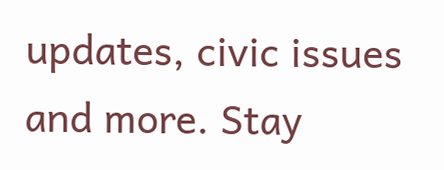updates, civic issues and more. Stay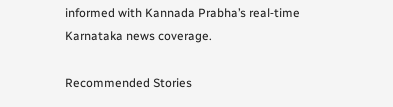informed with Kannada Prabha’s real‑time Karnataka news coverage.

Recommended Stories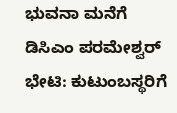ಭುವನಾ ಮನೆಗೆ ಡಿಸಿಎಂ ಪರಮೇಶ್ವರ್ ಭೇಟಿ: ಕುಟುಂಬಸ್ಥರಿಗೆ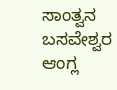ಸಾಂತ್ವನ
ಬಸವೇಶ್ವರ ಆಂಗ್ಲ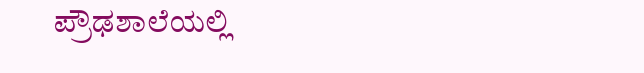ಪ್ರೌಢಶಾಲೆಯಲ್ಲಿ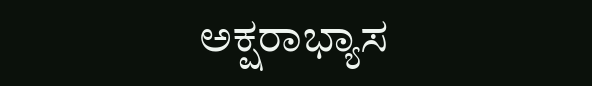ಅಕ್ಷರಾಭ್ಯಾಸ